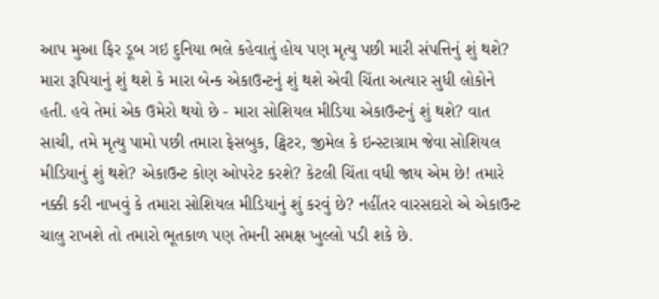આપ મુઆ ફિર ડૂબ ગઇ દુનિયા ભલે કહેવાતું હોય પણ મૃત્યુ પછી મારી સંપત્તિનું શું થશે? મારા રૂપિયાનું શું થશે કે મારા બેન્ક એકાઉન્ટનું શું થશે એવી ચિંતા અત્યાર સુધી લોકોને હતી. હવે તેમાં એક ઉમેરો થયો છે - મારા સોશિયલ મીડિયા એકાઉન્ટનું શું થશે? વાત સાચી, તમે મૃત્યુ પામો પછી તમારા ફેસબુક, ટ્વિટર, જીમેલ કે ઇન્સ્ટાગ્રામ જેવા સોશિયલ મીડિયાનું શું થશે? એકાઉન્ટ કોણ ઓપરેટ કરશે? કેટલી ચિંતા વધી જાય એમ છે! તમારે નક્કી કરી નાખવું કે તમારા સોશિયલ મીડિયાનું શું કરવું છે? નહીંતર વારસદારો એ એકાઉન્ટ ચાલુ રાખશે તો તમારો ભૂતકાળ પણ તેમની સમક્ષ ખુલ્લો પડી શકે છે.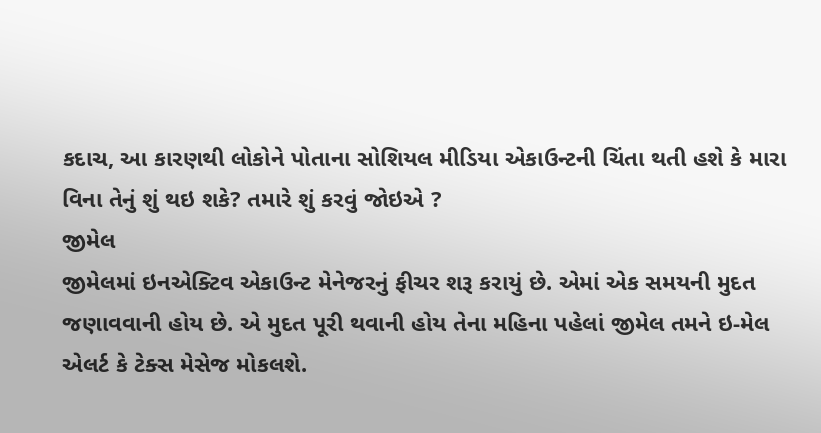કદાચ, આ કારણથી લોકોને પોતાના સોશિયલ મીડિયા એકાઉન્ટની ચિંતા થતી હશે કે મારા વિના તેનું શું થઇ શકે? તમારે શું કરવું જોઇએ ?
જીમેલ
જીમેલમાં ઇનએક્ટિવ એકાઉન્ટ મેનેજરનું ફીચર શરૂ કરાયું છે. એમાં એક સમયની મુદત જણાવવાની હોય છે. એ મુદત પૂરી થવાની હોય તેના મહિના પહેલાં જીમેલ તમને ઇ-મેલ એલર્ટ કે ટેક્સ મેસેજ મોકલશે.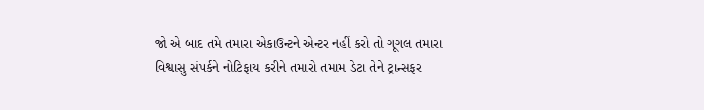જો એ બાદ તમે તમારા એકાઉન્ટને એન્ટર નહીં કરો તો ગૂગલ તમારા વિશ્વાસુ સંપર્કને નોટિફાય કરીને તમારો તમામ ડેટા તેને ટ્રાન્સફર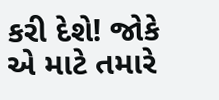કરી દેશે! જોકે એ માટે તમારે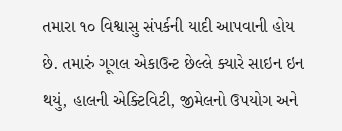તમારા ૧૦ વિશ્વાસુ સંપર્કની યાદી આપવાની હોય છે. તમારું ગૂગલ એકાઉન્ટ છેલ્લે ક્યારે સાઇન ઇન થયું, હાલની એક્ટિવિટી, જીમેલનો ઉપયોગ અને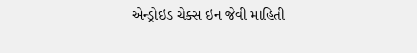એન્ડ્રોઇડ ચેક્સ ઇન જેવી માહિતી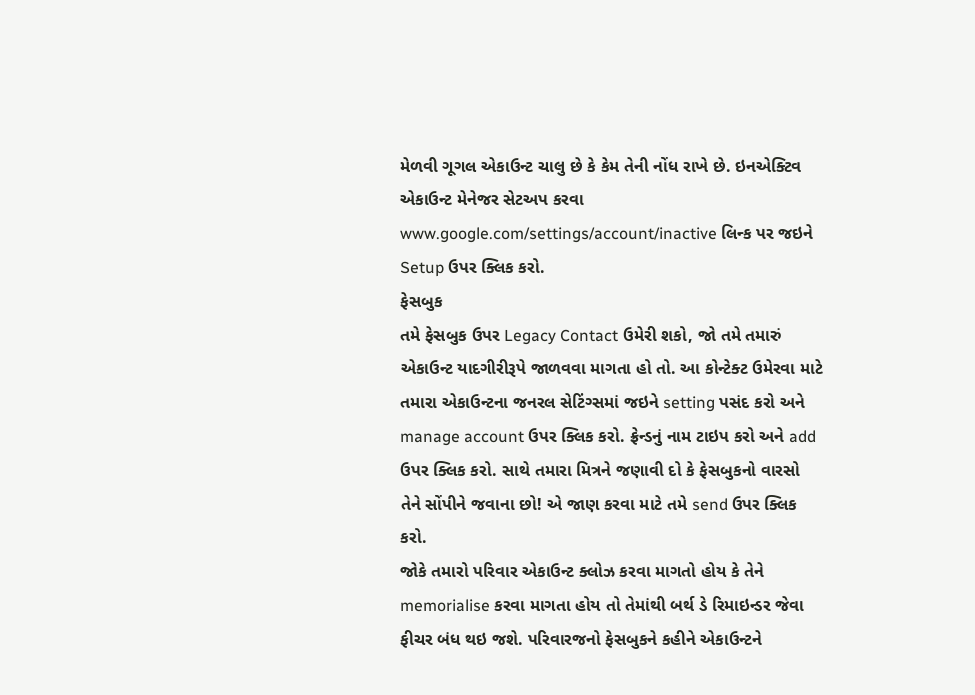મેળવી ગૂગલ એકાઉન્ટ ચાલુ છે કે કેમ તેની નોંધ રાખે છે. ઇનએક્ટિવ એકાઉન્ટ મેનેજર સેટઅપ કરવા www.google.com/settings/account/inactive લિન્ક પર જઇને Setup ઉપર ક્લિક કરો.
ફેસબુક
તમે ફેસબુક ઉપર Legacy Contact ઉમેરી શકો, જો તમે તમારું એકાઉન્ટ યાદગીરીરૂપે જાળવવા માગતા હો તો. આ કોન્ટેક્ટ ઉમેરવા માટે તમારા એકાઉન્ટના જનરલ સેટિંગ્સમાં જઇને setting પસંદ કરો અને manage account ઉપર ક્લિક કરો. ફ્રેન્ડનું નામ ટાઇપ કરો અને add ઉપર ક્લિક કરો. સાથે તમારા મિત્રને જણાવી દો કે ફેસબુકનો વારસો તેને સોંપીને જવાના છો! એ જાણ કરવા માટે તમે send ઉપર ક્લિક કરો.
જોકે તમારો પરિવાર એકાઉન્ટ ક્લોઝ કરવા માગતો હોય કે તેને memorialise કરવા માગતા હોય તો તેમાંથી બર્થ ડે રિમાઇન્ડર જેવા ફીચર બંધ થઇ જશે. પરિવારજનો ફેસબુકને કહીને એકાઉન્ટને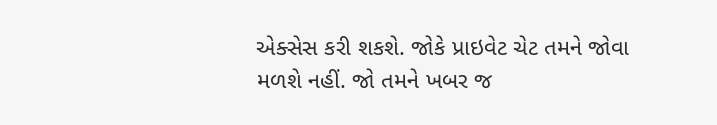એક્સેસ કરી શકશે. જોકે પ્રાઇવેટ ચેટ તમને જોવા મળશે નહીં. જો તમને ખબર જ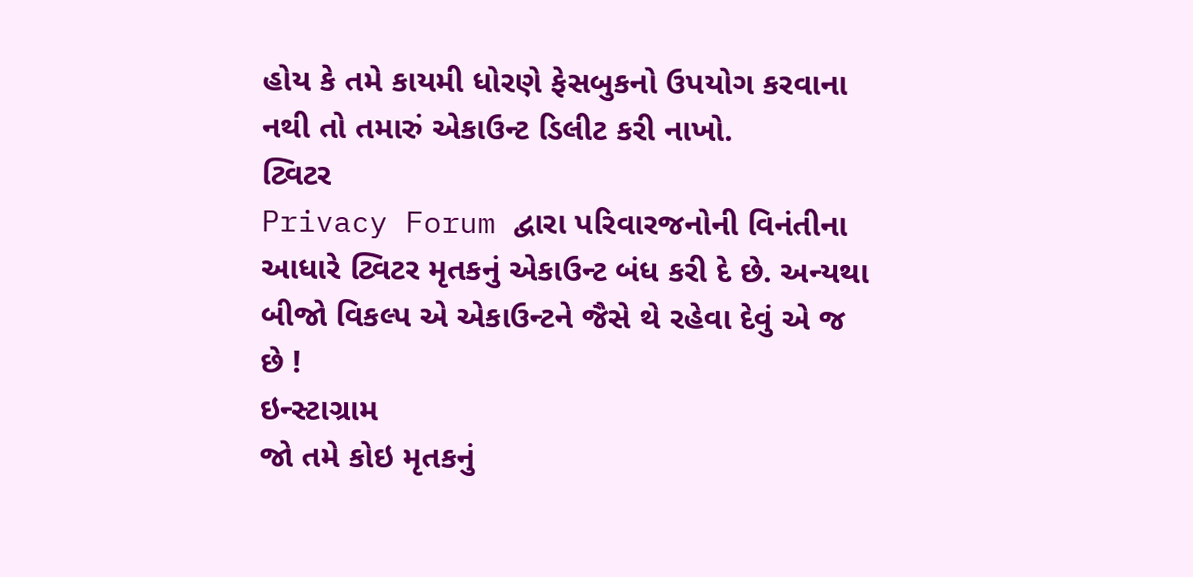હોય કે તમે કાયમી ધોરણે ફેસબુકનો ઉપયોગ કરવાના નથી તો તમારું એકાઉન્ટ ડિલીટ કરી નાખો.
ટ્વિટર
Privacy Forum દ્વારા પરિવારજનોની વિનંતીના આધારે ટ્વિટર મૃતકનું એકાઉન્ટ બંધ કરી દે છે. અન્યથા બીજો વિકલ્પ એ એકાઉન્ટને જૈસે થે રહેવા દેવું એ જ છે !
ઇન્સ્ટાગ્રામ
જો તમે કોઇ મૃતકનું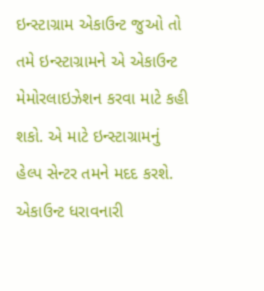ઇન્સ્ટાગ્રામ એકાઉન્ટ જુઓ તો તમે ઇન્સ્ટાગ્રામને એ એકાઉન્ટ મેમોરલાઇઝેશન કરવા માટે કહી શકો. એ માટે ઇન્સ્ટાગ્રામનું હેલ્પ સેન્ટર તમને મદદ કરશે. એકાઉન્ટ ધરાવનારી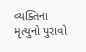વ્યક્તિના મૃત્યુનો પુરાવો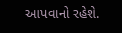આપવાનો રહેશે.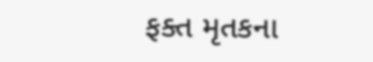ફક્ત મૃતકના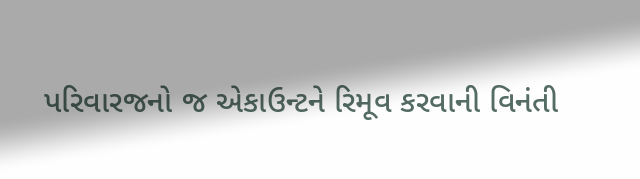પરિવારજનો જ એકાઉન્ટને રિમૂવ કરવાની વિનંતી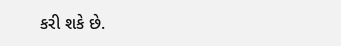કરી શકે છે.